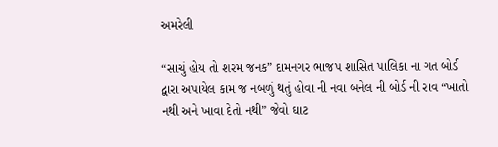અમરેલી

“સાચું હોય તો શરમ જનક” દામનગર ભાજપ શાસિત પાલિકા ના ગત બોર્ડ દ્વારા અપાયેલ કામ જ નબળું થતું હોવા ની નવા બનેલ ની બોર્ડ ની રાવ “ખાતો નથી અને ખાવા દેતો નથી” જેવો ઘાટ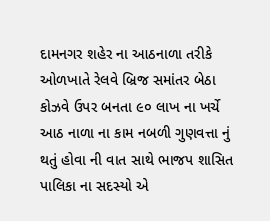દામનગર શહેર ના આઠનાળા તરીકે ઓળખાતે રેલવે બ્રિજ સમાંતર બેઠા કોઝવે ઉપર બનતા ૯૦ લાખ ના ખર્ચે આઠ નાળા ના કામ નબળી ગુણવત્તા નું થતું હોવા ની વાત સાથે ભાજપ શાસિત પાલિકા ના સદસ્યો એ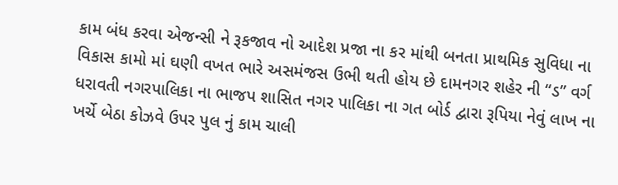કામ બંધ કરવા એજન્સી ને રૂકજાવ નો આદેશ પ્રજા ના કર માંથી બનતા પ્રાથમિક સુવિધા ના વિકાસ કામો માં ઘણી વખત ભારે અસમંજસ ઉભી થતી હોય છે દામનગર શહેર ની “ડ” વર્ગ ધરાવતી નગરપાલિકા ના ભાજપ શાસિત નગર પાલિકા ના ગત બોર્ડ દ્વારા રૂપિયા નેવું લાખ ના ખર્ચે બેઠા કોઝવે ઉપર પુલ નું કામ ચાલી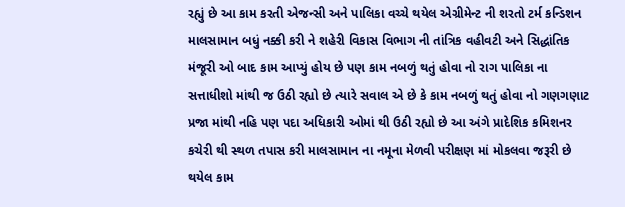રહ્યું છે આ કામ કરતી એજન્સી અને પાલિકા વચ્ચે થયેલ એગ્રીમેન્ટ ની શરતો ટર્મ કન્ડિશન માલસામાન બધું નક્કી કરી ને શહેરી વિકાસ વિભાગ ની તાંત્રિક વહીવટી અને સિદ્ધાંતિક મંજૂરી ઓ બાદ કામ આપ્યું હોય છે પણ કામ નબળું થતું હોવા નો રાગ પાલિકા ના સત્તાધીશો માંથી જ ઉઠી રહ્યો છે ત્યારે સવાલ એ છે કે કામ નબળું થતું હોવા નો ગણગણાટ પ્રજા માંથી નહિ પણ પદા અધિકારી ઓમાં થી ઉઠી રહ્યો છે આ અંગે પ્રાદેશિક કમિશનર કચેરી થી સ્થળ તપાસ કરી માલસામાન ના નમૂના મેળવી પરીક્ષણ માં મોકલવા જરૂરી છે થયેલ કામ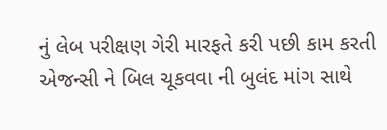નું લેબ પરીક્ષણ ગેરી મારફતે કરી પછી કામ કરતી એજન્સી ને બિલ ચૂકવવા ની બુલંદ માંગ સાથે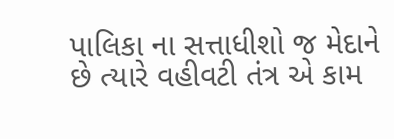પાલિકા ના સત્તાધીશો જ મેદાને છે ત્યારે વહીવટી તંત્ર એ કામ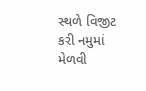સ્થળે વિજીટ કરી નમુમાં મેળવી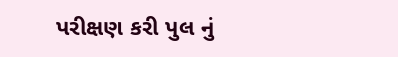પરીક્ષણ કરી પુલ નું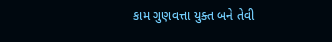કામ ગુણવત્તા યુક્ત બને તેવી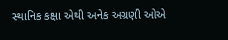સ્થાનિક કક્ષા એથી અનેક અગ્રણી ઓએ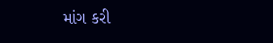માંગ કરી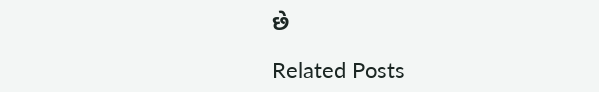છે

Related Posts